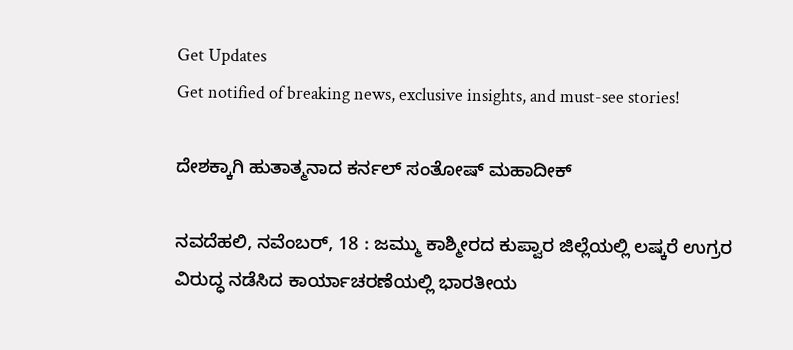Get Updates
Get notified of breaking news, exclusive insights, and must-see stories!

ದೇಶಕ್ಕಾಗಿ ಹುತಾತ್ಮನಾದ ಕರ್ನಲ್ ಸಂತೋಷ್ ಮಹಾದೀಕ್

ನವದೆಹಲಿ, ನವೆಂಬರ್, 18 : ಜಮ್ಮು ಕಾಶ್ಮೀರದ ಕುಪ್ವಾರ ಜಿಲ್ಲೆಯಲ್ಲಿ ಲಷ್ಕರೆ ಉಗ್ರರ ವಿರುದ್ಧ ನಡೆಸಿದ ಕಾರ್ಯಾಚರಣೆಯಲ್ಲಿ ಭಾರತೀಯ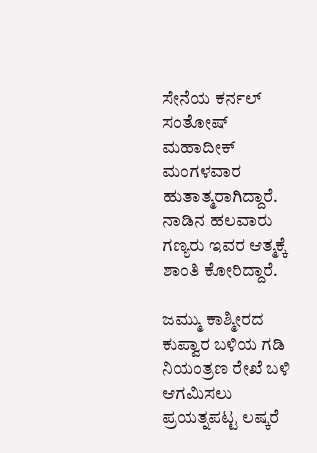ಸೇನೆಯ ಕರ್ನಲ್ ಸಂತೋಷ್ ಮಹಾದೀಕ್ ಮಂಗಳವಾರ ಹುತಾತ್ಮರಾಗಿದ್ದಾರೆ. ನಾಡಿನ ಹಲವಾರು ಗಣ್ಯರು ಇವರ ಆತ್ಮಕ್ಕೆ ಶಾಂತಿ ಕೋರಿದ್ದಾರೆ.

ಜಮ್ಮು ಕಾಶ್ಮೀರದ ಕುಪ್ವಾರ ಬಳಿಯ ಗಡಿ ನಿಯಂತ್ರಣ ರೇಖೆ ಬಳಿ ಆಗಮಿಸಲು ಪ್ರಯತ್ನಪಟ್ಟ ಲಷ್ಕರೆ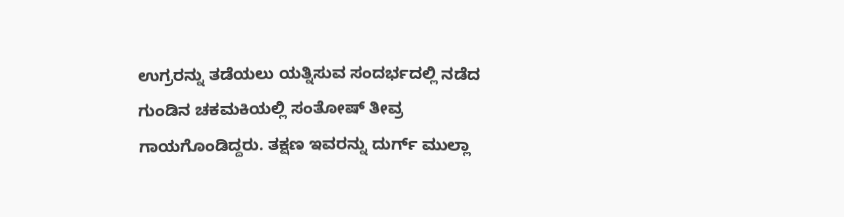ಉಗ್ರರನ್ನು ತಡೆಯಲು ಯತ್ನಿಸುವ ಸಂದರ್ಭದಲ್ಲಿ ನಡೆದ ಗುಂಡಿನ ಚಕಮಕಿಯಲ್ಲಿ ಸಂತೋಷ್ ತೀವ್ರ ಗಾಯಗೊಂಡಿದ್ದರು. ತಕ್ಷಣ ಇವರನ್ನು ದುರ್ಗ್ ಮುಲ್ಲಾ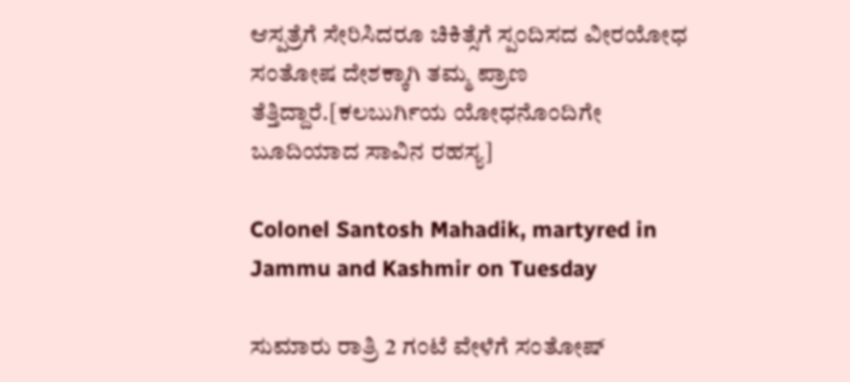ಆಸ್ಪತ್ರೆಗೆ ಸೇರಿಸಿದರೂ ಚಿಕಿತ್ಸೆಗೆ ಸ್ಪಂದಿಸದ ವೀರಯೋಧ ಸಂತೋಷ ದೇಶಕ್ಕಾಗಿ ತಮ್ಮ ಪ್ರಾಣ ತೆತ್ತಿದ್ದಾರೆ.[ಕಲಬುರ್ಗಿಯ ಯೋಧನೊಂದಿಗೇ ಬೂದಿಯಾದ ಸಾವಿನ ರಹಸ್ಯ]

Colonel Santosh Mahadik, martyred in Jammu and Kashmir on Tuesday

ಸುಮಾರು ರಾತ್ರಿ 2 ಗಂಟೆ ವೇಳೆಗೆ ಸಂತೋಷ್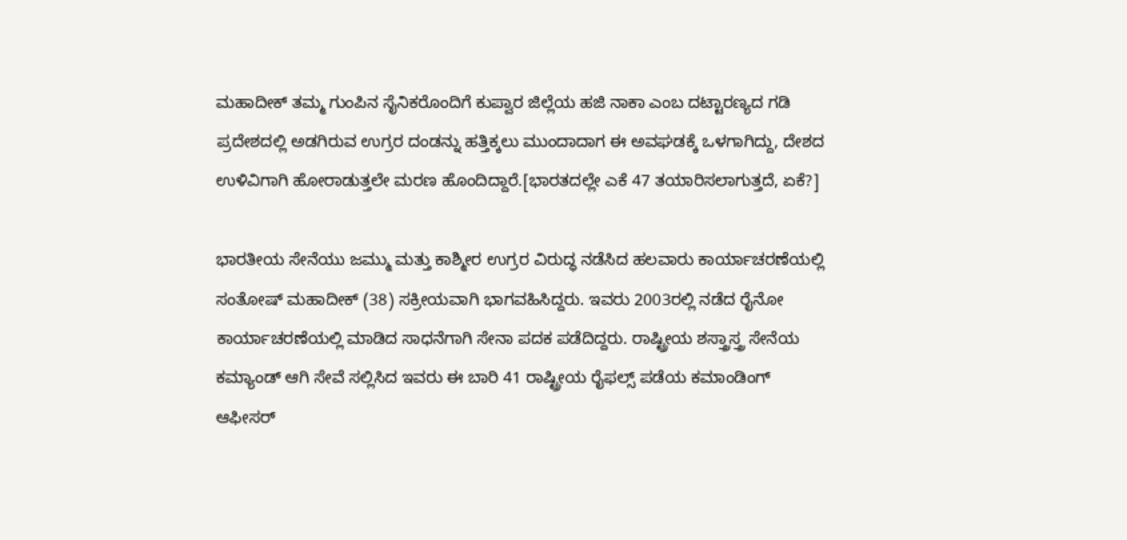ಮಹಾದೀಕ್ ತಮ್ಮ ಗುಂಪಿನ ಸೈನಿಕರೊಂದಿಗೆ ಕುಪ್ವಾರ ಜಿಲ್ಲೆಯ ಹಜಿ ನಾಕಾ ಎಂಬ ದಟ್ಟಾರಣ್ಯದ ಗಡಿ ಪ್ರದೇಶದಲ್ಲಿ ಅಡಗಿರುವ ಉಗ್ರರ ದಂಡನ್ನು ಹತ್ತಿಕ್ಕಲು ಮುಂದಾದಾಗ ಈ ಅವಘಡಕ್ಕೆ ಒಳಗಾಗಿದ್ದು, ದೇಶದ ಉಳಿವಿಗಾಗಿ ಹೋರಾಡುತ್ತಲೇ ಮರಣ ಹೊಂದಿದ್ದಾರೆ.[ಭಾರತದಲ್ಲೇ ಎಕೆ 47 ತಯಾರಿಸಲಾಗುತ್ತದೆ, ಏಕೆ?]

ಭಾರತೀಯ ಸೇನೆಯು ಜಮ್ಮು ಮತ್ತು ಕಾಶ್ಮೀರ ಉಗ್ರರ ವಿರುದ್ಧ ನಡೆಸಿದ ಹಲವಾರು ಕಾರ್ಯಾಚರಣೆಯಲ್ಲಿ ಸಂತೋಷ್ ಮಹಾದೀಕ್ (38) ಸಕ್ರೀಯವಾಗಿ ಭಾಗವಹಿಸಿದ್ದರು. ಇವರು 2003ರಲ್ಲಿ ನಡೆದ ರೈನೋ ಕಾರ್ಯಾಚರಣೆಯಲ್ಲಿ ಮಾಡಿದ ಸಾಧನೆಗಾಗಿ ಸೇನಾ ಪದಕ ಪಡೆದಿದ್ದರು. ರಾಷ್ಟ್ರೀಯ ಶಸ್ತ್ರಾಸ್ತ್ರ ಸೇನೆಯ ಕಮ್ಯಾಂಡ್ ಆಗಿ ಸೇವೆ ಸಲ್ಲಿಸಿದ ಇವರು ಈ ಬಾರಿ 41 ರಾಷ್ಟ್ರೀಯ ರೈಫಲ್ಸ್ ಪಡೆಯ ಕಮಾಂಡಿಂಗ್ ಆಫೀಸರ್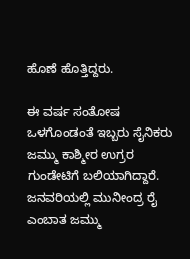ಹೊಣೆ ಹೊತ್ತಿದ್ದರು.

ಈ ವರ್ಷ ಸಂತೋಷ ಒಳಗೊಂಡಂತೆ ಇಬ್ಬರು ಸೈನಿಕರು ಜಮ್ಮು ಕಾಶ್ಮೀರ ಉಗ್ರರ ಗುಂಡೇಟಿಗೆ ಬಲಿಯಾಗಿದ್ದಾರೆ. ಜನವರಿಯಲ್ಲಿ ಮುನೀಂದ್ರ ರೈ ಎಂಬಾತ ಜಮ್ಮು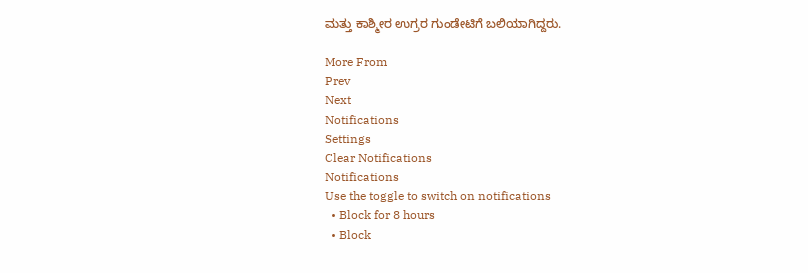ಮತ್ತು ಕಾಶ್ಮೀರ ಉಗ್ರರ ಗುಂಡೇಟಿಗೆ ಬಲಿಯಾಗಿದ್ದರು.

More From
Prev
Next
Notifications
Settings
Clear Notifications
Notifications
Use the toggle to switch on notifications
  • Block for 8 hours
  • Block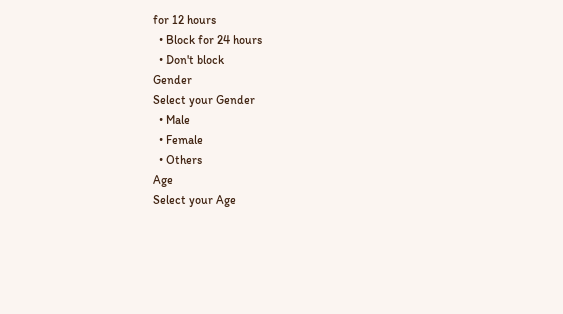for 12 hours
  • Block for 24 hours
  • Don't block
Gender
Select your Gender
  • Male
  • Female
  • Others
Age
Select your Age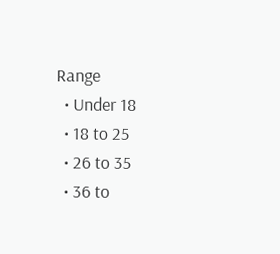Range
  • Under 18
  • 18 to 25
  • 26 to 35
  • 36 to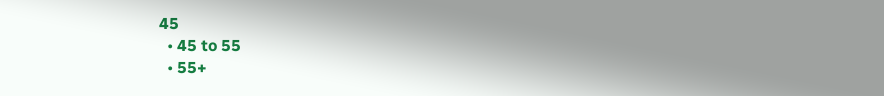45
  • 45 to 55
  • 55+